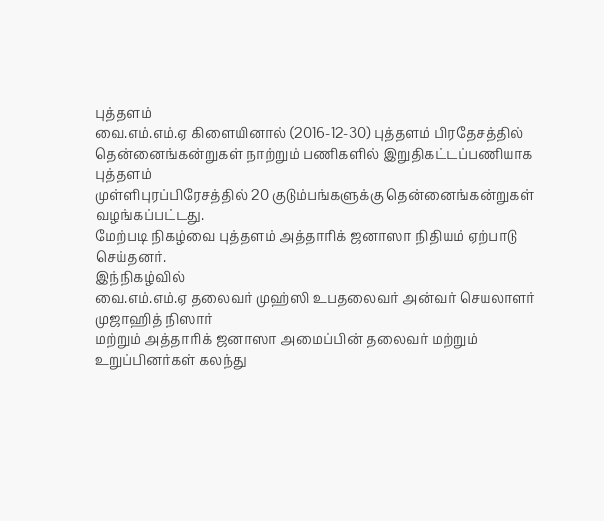புத்தளம்
வை.எம்.எம்.ஏ கிளையினால் (2016-12-30) புத்தளம் பிரதேசத்தில்
தென்னைங்கன்றுகள் நாற்றும் பணிகளில் இறுதிகட்டப்பணியாக புத்தளம்
முள்ளிபுரப்பிரேசத்தில் 20 குடும்பங்களுக்கு தென்னைங்கன்றுகள்
வழங்கப்பட்டது.
மேற்படி நிகழ்வை புத்தளம் அத்தாரிக் ஜனாஸா நிதியம் ஏற்பாடு செய்தனர்.
இந்நிகழ்வில்
வை.எம்.எம்.ஏ தலைவர் முஹ்ஸி உபதலைவர் அன்வர் செயலாளர் முஜாஹித் நிஸார்
மற்றும் அத்தாரிக் ஜனாஸா அமைப்பின் தலைவர் மற்றும் உறுப்பினர்கள் கலந்து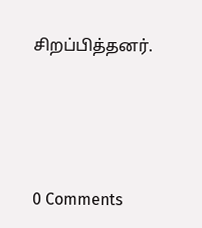சிறப்பித்தனர்.





0 Comments